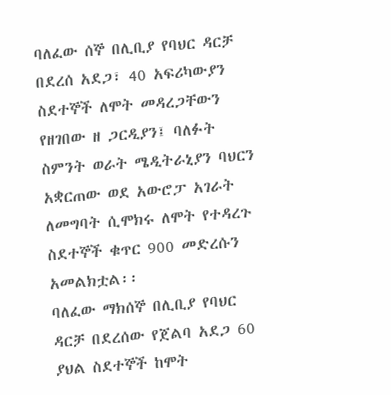ባለፈው ሰኞ በሊቢያ የባህር ዳርቻ በደረሰ አደጋ፣ 40 አፍሪካውያን ስደተኞች ለሞት መዳረጋቸውን የዘገበው ዘ ጋርዲያን፤ ባለፉት ስምንት ወራት ሜዲትራኒያን ባህርን አቋርጠው ወደ አውሮፓ አገራት ለመግባት ሲሞክሩ ለሞት የተዳረጉ ስደተኞች ቁጥር 900 መድረሱን አመልክቷል፡፡
ባለፈው ማክሰኞ በሊቢያ የባህር ዳርቻ በደረሰው የጀልባ አደጋ 60 ያህል ስደተኞች ከሞት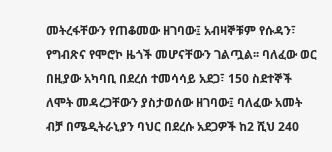መትረፋቸውን የጠቆመው ዘገባው፤ አብዛኞቹም የሱዳን፣ የግብጽና የሞሮኮ ዜጎች መሆናቸውን ገልጧል፡፡ ባለፈው ወር በዚያው አካባቢ በደረሰ ተመሳሳይ አደጋ፣ 150 ስደተኞች ለሞት መዳረጋቸውን ያስታወሰው ዘገባው፤ ባለፈው አመት ብቻ በሜዲትራኒያን ባህር በደረሱ አደጋዎች ከ2 ሺህ 240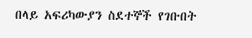በላይ አፍሪካውያን ስደተኞች የገቡበት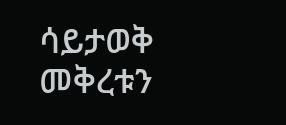ሳይታወቅ መቅረቱን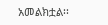አመልክቷል፡፡